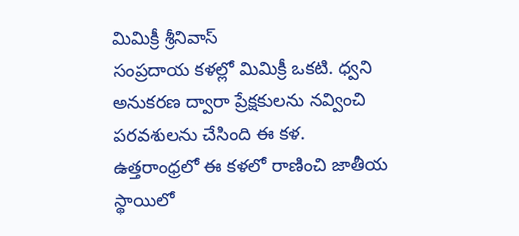మిమిక్రీ శ్రీనివాస్
సంప్రదాయ కళల్లో మిమిక్రీ ఒకటి. ధ్వని అనుకరణ ద్వారా ప్రేక్షకులను నవ్వించి పరవశులను చేసింది ఈ కళ. ఉత్తరాంధ్రలో ఈ కళలో రాణించి జాతీయ స్థాయిలో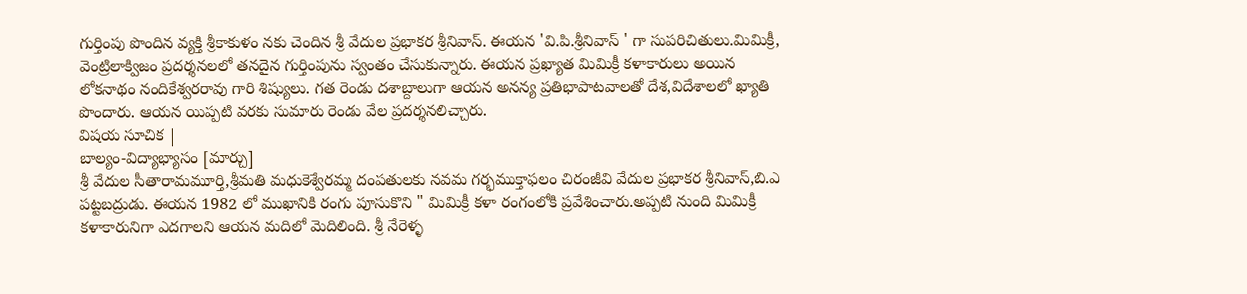గుర్తింపు పొందిన వ్యక్తి శ్రీకాకుళం నకు చెందిన శ్రీ వేదుల ప్రభాకర శ్రీనివాస్. ఈయన 'వి.పి.శ్రీనివాస్ ' గా సుపరిచితులు.మిమిక్రీ, వెంట్రిలాక్విజం ప్రదర్శనలలో తనదైన గుర్తింపును స్వంతం చేసుకున్నారు. ఈయన ప్రఖ్యాత మిమిక్రీ కళాకారులు అయిన లోకనాథం నందికేశ్వరరావు గారి శిష్యులు. గత రెండు దశాబ్దాలుగా ఆయన అనన్య ప్రతిభాపాటవాలతో దేశ,విదేశాలలో ఖ్యాతి పొందారు. ఆయన యిప్పటి వరకు సుమారు రెండు వేల ప్రదర్శనలిచ్చారు.
విషయ సూచిక |
బాల్యం-విద్యాభ్యాసం [మార్చు]
శ్రీ వేదుల సీతారామమూర్తి,శ్రీమతి మధుకెశ్వేరమ్మ దంపతులకు నవమ గర్భముక్తాఫలం చిరంజీవి వేదుల ప్రభాకర శ్రీనివాస్,బి.ఎ పట్టబద్రుడు. ఈయన 1982 లో ముఖానికి రంగు పూసుకొని " మిమిక్రీ కళా రంగంలోకి ప్రవేశించారు.అప్పటి నుంది మిమిక్రీ కళాకారునిగా ఎదగాలని ఆయన మదిలో మెదిలింది. శ్రీ నేరెళ్ళ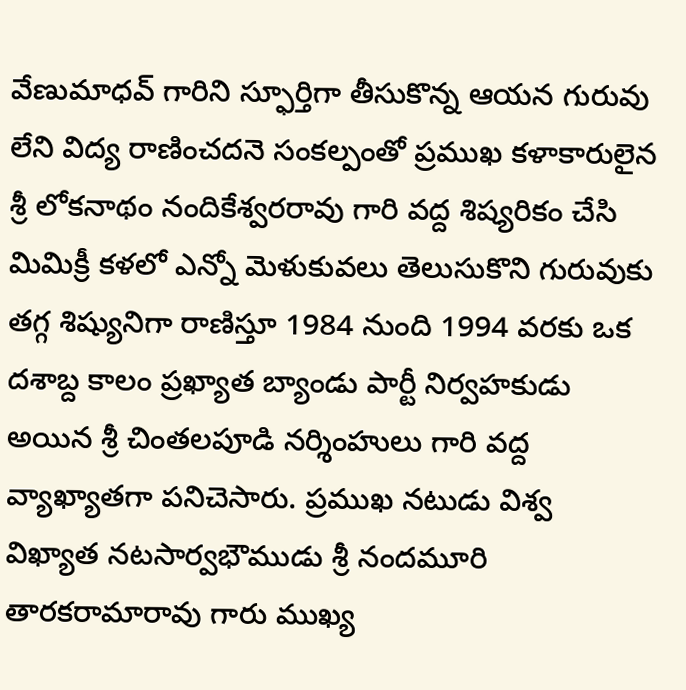వేణుమాధవ్ గారిని స్ఫూర్తిగా తీసుకొన్న ఆయన గురువు లేని విద్య రాణించదనె సంకల్పంతో ప్రముఖ కళాకారులైన శ్రీ లోకనాథం నందికేశ్వరరావు గారి వద్ద శిష్యరికం చేసి మిమిక్రీ కళలో ఎన్నో మెళుకువలు తెలుసుకొని గురువుకు తగ్గ శిష్యునిగా రాణిస్తూ 1984 నుంది 1994 వరకు ఒక దశాబ్ద కాలం ప్రఖ్యాత బ్యాండు పార్టీ నిర్వహకుడు అయిన శ్రీ చింతలపూడి నర్శింహులు గారి వద్ద వ్యాఖ్యాతగా పనిచెసారు. ప్రముఖ నటుడు విశ్వ విఖ్యాత నటసార్వభౌముడు శ్రీ నందమూరి తారకరామారావు గారు ముఖ్య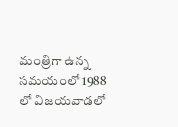మంత్రిగా ఉన్న సమయంలో 1988 లో విజయవాడలో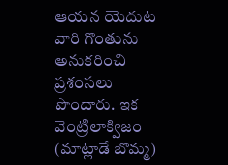ఆయన యెదుట వారి గొంతును అనుకరించి ప్రశంసలు పొందారు. ఇక వెంట్రిలాక్విజం (మాట్లాడే బొమ్మ)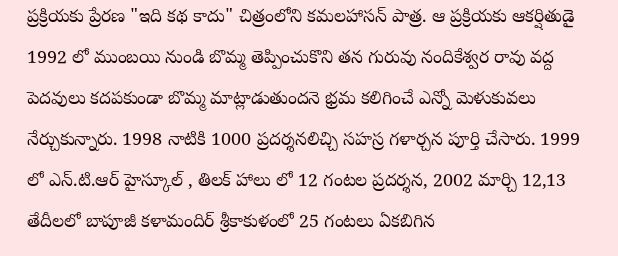ప్రక్రియకు ప్రేరణ "ఇది కథ కాదు" చిత్రంలోని కమలహాసన్ పాత్ర. ఆ ప్రక్రియకు ఆకర్షితుడై 1992 లో ముంబయి నుండి బొమ్మ తెప్పించుకొని తన గురువు నందికేశ్వర రావు వద్ద పెదవులు కదపకుండా బొమ్మ మాట్లాడుతుందనె భ్రమ కలిగించే ఎన్నో మెళుకువలు నేర్చుకున్నారు. 1998 నాటికి 1000 ప్రదర్శనలిచ్చి సహస్ర గళార్చన పూర్తి చేసారు. 1999 లో ఎన్.టి.ఆర్ హైస్కూల్ , తిలక్ హాలు లో 12 గంటల ప్రదర్శన, 2002 మార్చి 12,13 తేదీలలో బాపూజీ కళామందిర్ శ్రీకాకుళంలో 25 గంటలు ఏకబిగిన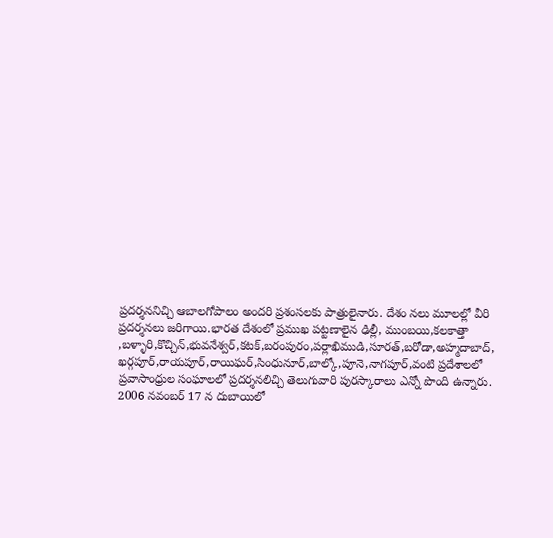ప్రదర్శననిచ్చి ఆబాలగోపాలం అందరి ప్రశంసలకు పాత్రులైనారు. దేశం నలు మూలల్లో వీరి ప్రదర్శనలు జరిగాయి.భారత దేశంలో ప్రముఖ పట్టణాలైన ఢిల్లీ, ముంబయి,కలకాత్తా ,బళ్ళారి,కొచ్చిన్,భువనేశ్వర్,కటక్,బరంపురం,పర్లాఖిముడి,సూరత్,బరోడా,అహ్మదాబాద్, ఖర్గపూర్,రాయపూర్,రాయిఘర్,సింధునూర్,బాల్కో,పూనె,నాగపూర్,వంటి ప్రదేశాలలో ప్రవాసాంధ్రుల సంఘాలలో ప్రదర్శనలిచ్చి తెలుగువారి పురస్కారాలు ఎన్నో పొంది ఉన్నారు. 2006 నవంబర్ 17 న దుబాయిలో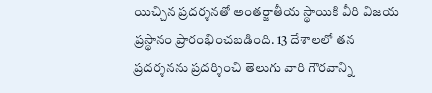యిచ్చిన ప్రదర్శనతో అంతర్జాతీయ స్థాయికి వీరి విజయ ప్రస్థానం ప్రారంభించబడింది. 13 దేశాలలో తన ప్రదర్శనను ప్రదర్శించి తెలుగు వారి గౌరవాన్ని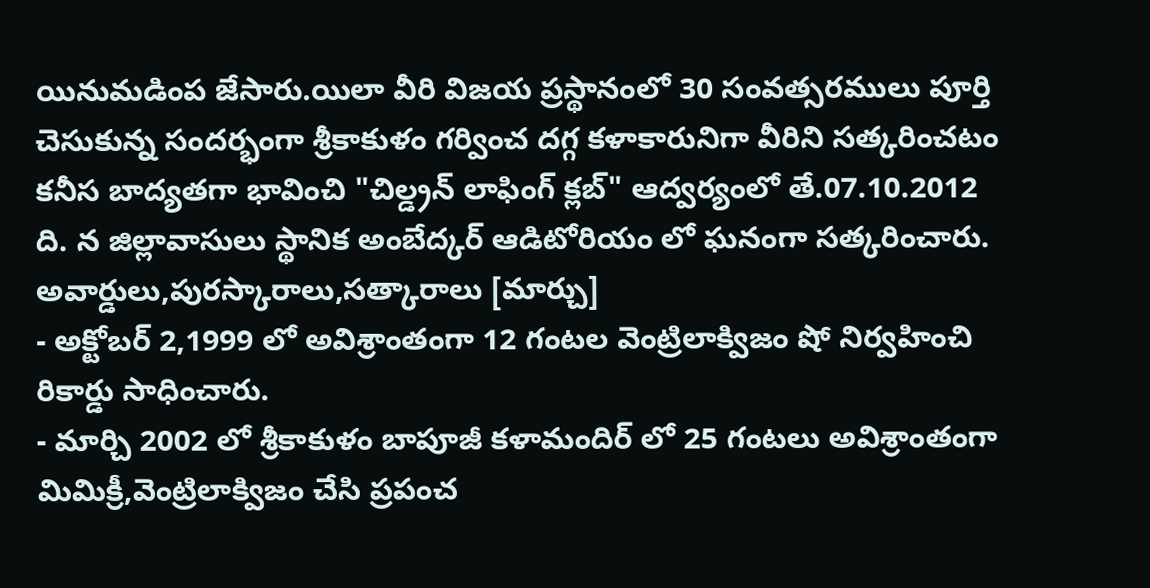యినుమడింప జేసారు.యిలా వీరి విజయ ప్రస్థానంలో 30 సంవత్సరములు పూర్తి చెసుకున్న సందర్భంగా శ్రీకాకుళం గర్వించ దగ్గ కళాకారునిగా వీరిని సత్కరించటం కనీస బాద్యతగా భావించి "చిల్డ్రన్ లాఫింగ్ క్లబ్" ఆద్వర్యంలో తే.07.10.2012 ది. న జిల్లావాసులు స్థానిక అంబేద్కర్ ఆడిటోరియం లో ఘనంగా సత్కరించారు.
అవార్డులు,పురస్కారాలు,సత్కారాలు [మార్చు]
- అక్టోబర్ 2,1999 లో అవిశ్రాంతంగా 12 గంటల వెంట్రిలాక్విజం షో నిర్వహించి రికార్డు సాధించారు.
- మార్చి 2002 లో శ్రీకాకుళం బాపూజీ కళామందిర్ లో 25 గంటలు అవిశ్రాంతంగా మిమిక్రీ,వెంట్రిలాక్విజం చేసి ప్రపంచ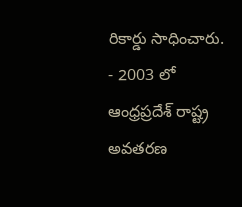రికార్డు సాధించారు.
- 2003 లో ఆంధ్రప్రదేశ్ రాష్ట్ర అవతరణ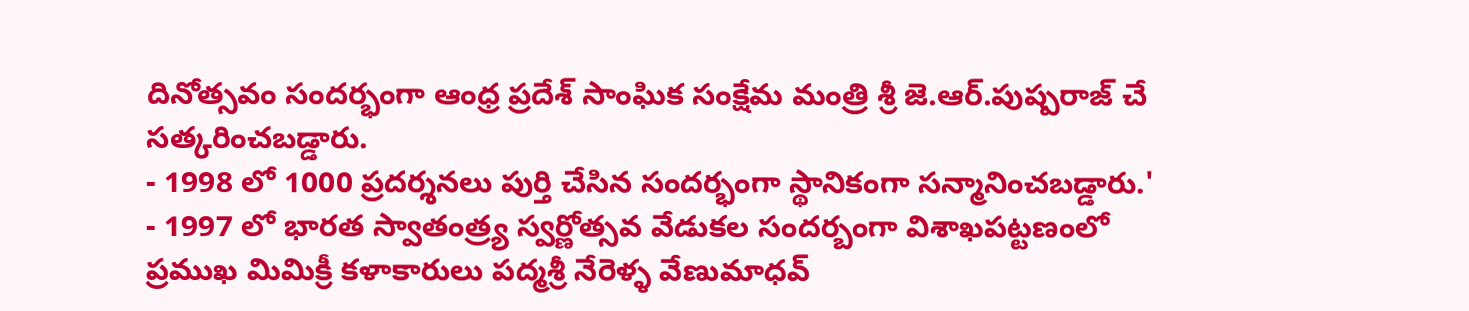దినోత్సవం సందర్భంగా ఆంధ్ర ప్రదేశ్ సాంఘిక సంక్షేమ మంత్రి శ్రీ జె.ఆర్.పుష్పరాజ్ చే సత్కరించబడ్డారు.
- 1998 లో 1000 ప్రదర్శనలు పుర్తి చేసిన సందర్భంగా స్థానికంగా సన్మానించబడ్డారు.'
- 1997 లో భారత స్వాతంత్ర్య స్వర్ణోత్సవ వేడుకల సందర్బంగా విశాఖపట్టణంలో ప్రముఖ మిమిక్రీ కళాకారులు పద్మశ్రీ నేరెళ్ళ వేణుమాధవ్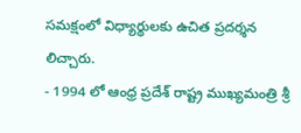సమక్షంలో విధ్యార్థులకు ఉచిత ప్రదర్శన లిచ్చారు.
- 1994 లో ఆంధ్ర ప్రదేశ్ రాష్ట్ర ముఖ్యమంత్రి శ్రీ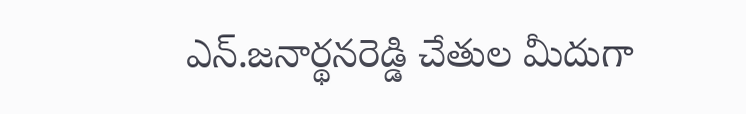ఎన్.జనార్థనరెడ్డి చేతుల మీదుగా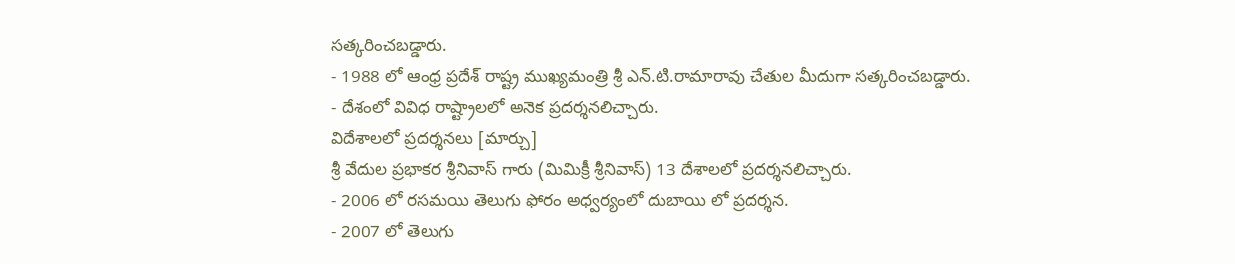సత్కరించబడ్డారు.
- 1988 లో ఆంధ్ర ప్రదేశ్ రాష్ట్ర ముఖ్యమంత్రి శ్రీ ఎన్.టి.రామారావు చేతుల మీదుగా సత్కరించబడ్డారు.
- దేశంలో వివిధ రాష్ట్రాలలో అనెక ప్రదర్శనలిచ్చారు.
విదేశాలలో ప్రదర్శనలు [మార్చు]
శ్రీ వేదుల ప్రభాకర శ్రీనివాస్ గారు (మిమిక్రీ శ్రీనివాస్) 13 దేశాలలో ప్రదర్శనలిచ్చారు.
- 2006 లో రసమయి తెలుగు ఫోరం అధ్వర్యంలో దుబాయి లో ప్రదర్శన.
- 2007 లో తెలుగు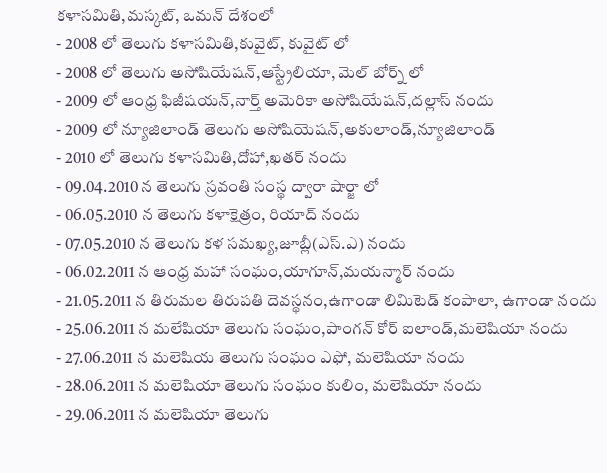కళాసమితి,మస్కట్, ఒమన్ దేశంలో
- 2008 లో తెలుగు కళాసమితి,కువైట్, కువైట్ లో
- 2008 లో తెలుగు అసోషియేషన్,ఆస్ట్రేలియా, మెల్ బోర్న్ లో
- 2009 లో ఆంధ్ర ఫిజీషయన్,నార్త్ అమెరికా అసోషియేషన్,దల్లాస్ నందు
- 2009 లో న్యూజిలాండ్ తెలుగు అసోషియెషన్,అకులాండ్,న్యూజిలాండ్
- 2010 లో తెలుగు కళాసమితి,దోహా,ఖతర్ నందు
- 09.04.2010 న తెలుగు స్రవంతి సంస్థ ద్వారా షార్జా లో
- 06.05.2010 న తెలుగు కళాక్షెత్రం, రియాద్ నందు
- 07.05.2010 న తెలుగు కళ సమఖ్య,జూబ్లీ(ఎస్.ఎ) నందు
- 06.02.2011 న ఆంధ్ర మహా సంఘం,యాగూన్,మయన్మార్ నందు
- 21.05.2011 న తిరుమల తిరుపతి దెవస్థనం,ఉగాండా లిమిటెడ్ కంపాలా, ఉగాండా నందు
- 25.06.2011 న మలేషియా తెలుగు సంఘం,పాంగన్ కోర్ ఐలాండ్,మలెషియా నందు
- 27.06.2011 న మలెషియ తెలుగు సంఘం ఎఫో, మలెషియా నందు
- 28.06.2011 న మలెషియా తెలుగు సంఘం కులిం, మలెషియా నందు
- 29.06.2011 న మలెషియా తెలుగు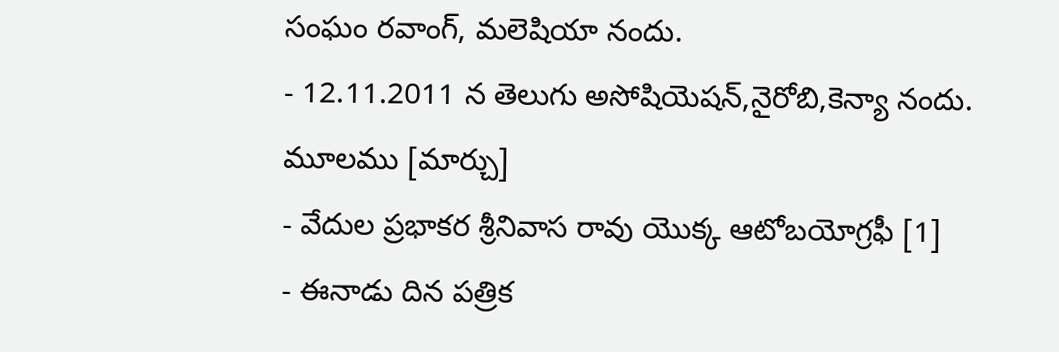సంఘం రవాంగ్, మలెషియా నందు.
- 12.11.2011 న తెలుగు అసోషియెషన్,నైరోబి,కెన్యా నందు.
మూలము [మార్చు]
- వేదుల ప్రభాకర శ్రీనివాస రావు యొక్క ఆటోబయోగ్రఫీ [1]
- ఈనాడు దిన పత్రిక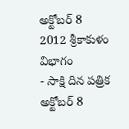అక్టోబర్ 8 2012 శ్రీకాకుళం విభాగం
- సాక్షి దిన పత్రిక అక్టోబర్ 8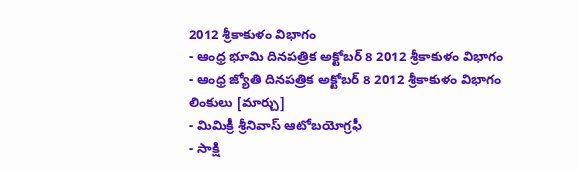2012 శ్రీకాకుళం విభాగం
- ఆంధ్ర భూమి దినపత్రిక అక్టోబర్ 8 2012 శ్రీకాకుళం విభాగం
- ఆంధ్ర జ్యోతి దినపత్రిక అక్టోబర్ 8 2012 శ్రీకాకుళం విభాగం
లింకులు [మార్చు]
- మిమిక్రీ శ్రీనివాస్ ఆటోబయోగ్రఫీ
- సాక్షి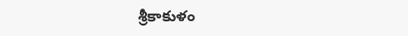శ్రీకాకుళం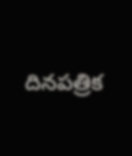దినపత్రిక